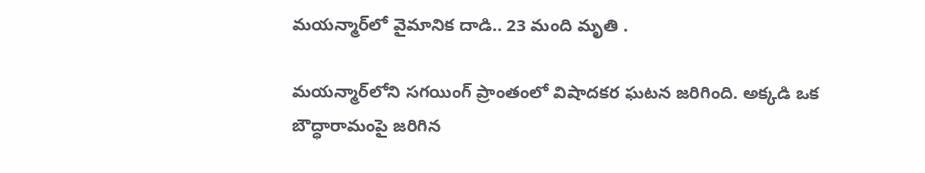మయన్మార్‌లో వైమానిక దాడి.. 23 మంది మృతి .

మయన్మార్‌లోని సగయింగ్ ప్రాంతంలో విషాదకర ఘటన జరిగింది. అక్కడి ఒక బౌద్ధారామంపై జరిగిన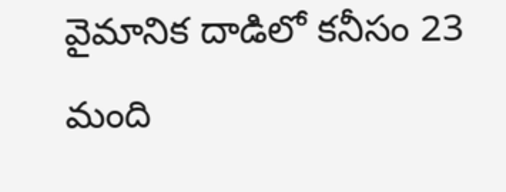వైమానిక దాడిలో కనీసం 23 మంది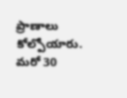ప్రాణాలు కోల్పోయారు. మరో 30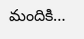మందికి…